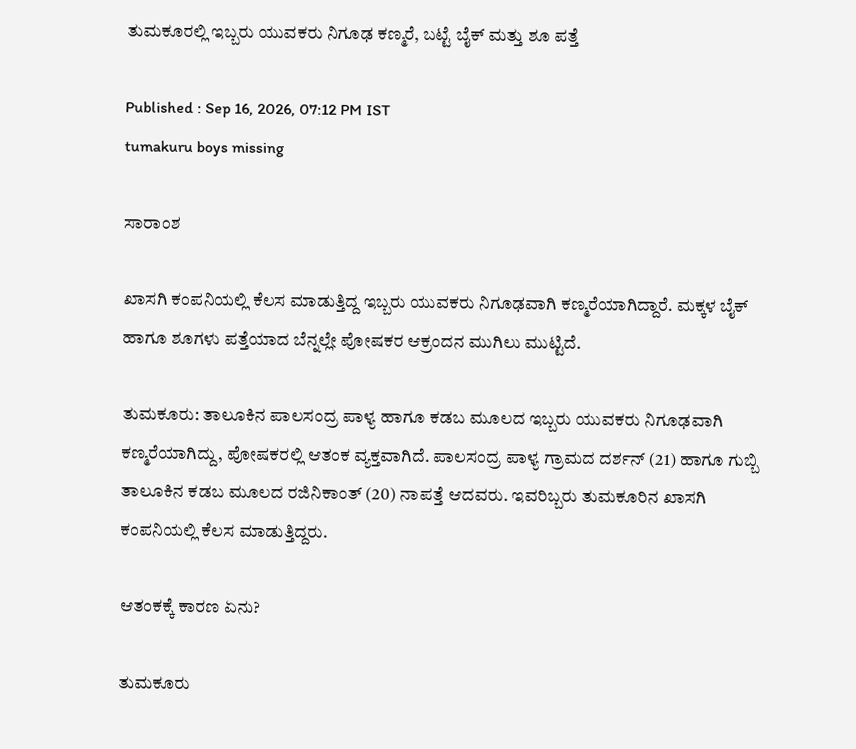ತುಮಕೂರಲ್ಲಿ ಇಬ್ಬರು ಯುವಕರು ನಿಗೂಢ ಕಣ್ಮರೆ, ಬಟ್ಟೆ ಬೈಕ್ ಮತ್ತು ಶೂ ಪತ್ತೆ

Published : Sep 16, 2026, 07:12 PM IST
tumakuru boys missing

ಸಾರಾಂಶ

ಖಾಸಗಿ ಕಂಪನಿಯಲ್ಲಿ ಕೆಲಸ ಮಾಡುತ್ತಿದ್ದ ಇಬ್ಬರು ಯುವಕರು ನಿಗೂಢವಾಗಿ ಕಣ್ಮರೆಯಾಗಿದ್ದಾರೆ. ಮಕ್ಕಳ ಬೈಕ್ ಹಾಗೂ ಶೂಗಳು ಪತ್ತೆಯಾದ ಬೆನ್ನಲ್ಲೇ ಪೋಷಕರ ಆಕ್ರಂದನ ಮುಗಿಲು ಮುಟ್ಟಿದೆ.

ತುಮಕೂರು: ತಾಲೂಕಿನ ಪಾಲಸಂದ್ರ ಪಾಳ್ಯ ಹಾಗೂ ಕಡಬ ಮೂಲದ ಇಬ್ಬರು ಯುವಕರು ನಿಗೂಢವಾಗಿ ಕಣ್ಮರೆಯಾಗಿದ್ದು, ಪೋಷಕರಲ್ಲಿ ಆತಂಕ ವ್ಯಕ್ತವಾಗಿದೆ. ಪಾಲಸಂದ್ರ ಪಾಳ್ಯ ಗ್ರಾಮದ ದರ್ಶನ್ (21) ಹಾಗೂ ಗುಬ್ಬಿ ತಾಲೂಕಿನ ಕಡಬ ಮೂಲದ ರಜಿನಿಕಾಂತ್ (20) ನಾಪತ್ತೆ ಆದವರು. ಇವರಿಬ್ಬರು ತುಮಕೂರಿನ ಖಾಸಗಿ ಕಂಪನಿಯಲ್ಲಿ ಕೆಲಸ ಮಾಡುತ್ತಿದ್ದರು.

ಆತಂಕಕ್ಕೆ ಕಾರಣ ಏನು?

ತುಮಕೂರು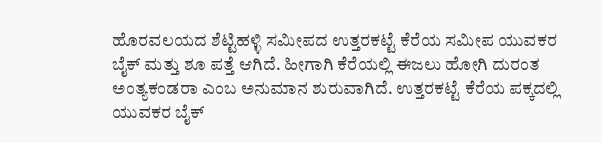ಹೊರವಲಯದ ಶೆಟ್ಟಿಹಳ್ಳಿ ಸಮೀಪದ ಉತ್ತರಕಟ್ಟೆ ಕೆರೆಯ ಸಮೀಪ ಯುವಕರ ಬೈಕ್ ಮತ್ತು ಶೂ ಪತ್ತೆ ಆಗಿದೆ. ಹೀಗಾಗಿ ಕೆರೆಯಲ್ಲಿ ಈಜಲು ಹೋಗಿ ದುರಂತ ಅಂತ್ಯಕಂಡರಾ ಎಂಬ ಅನುಮಾನ ಶುರುವಾಗಿದೆ. ಉತ್ತರಕಟ್ಟೆ ಕೆರೆಯ ಪಕ್ಕದಲ್ಲಿ ಯುವಕರ ಬೈಕ್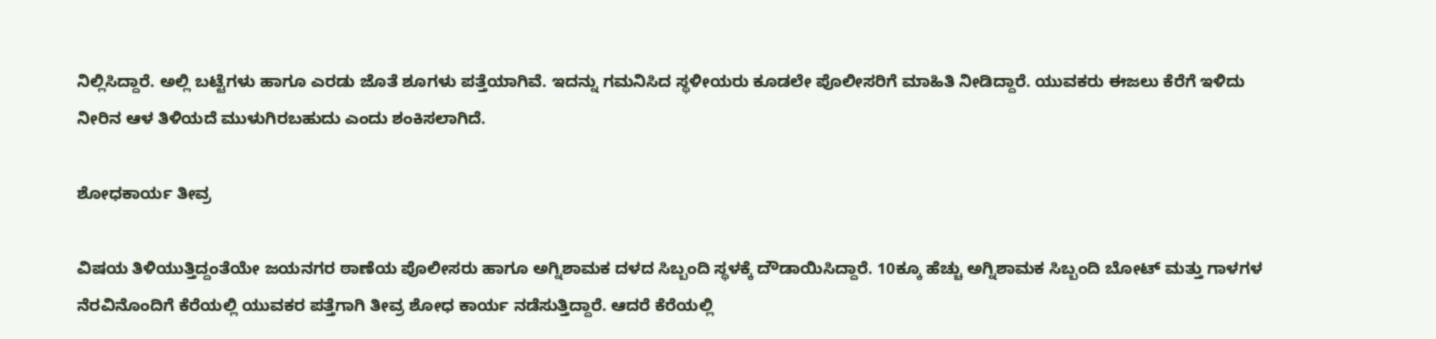ನಿಲ್ಲಿಸಿದ್ದಾರೆ. ಅಲ್ಲಿ ಬಟ್ಟೆಗಳು ಹಾಗೂ ಎರಡು ಜೊತೆ ಶೂಗಳು ಪತ್ತೆಯಾಗಿವೆ. ಇದನ್ನು ಗಮನಿಸಿದ ಸ್ಥಳೀಯರು ಕೂಡಲೇ ಪೊಲೀಸರಿಗೆ ಮಾಹಿತಿ ನೀಡಿದ್ದಾರೆ. ಯುವಕರು ಈಜಲು ಕೆರೆಗೆ ಇಳಿದು ನೀರಿನ ಆಳ ತಿಳಿಯದೆ ಮುಳುಗಿರಬಹುದು ಎಂದು ಶಂಕಿಸಲಾಗಿದೆ.

ಶೋಧಕಾರ್ಯ ತೀವ್ರ

ವಿಷಯ ತಿಳಿಯುತ್ತಿದ್ದಂತೆಯೇ ಜಯನಗರ ಠಾಣೆಯ ಪೊಲೀಸರು ಹಾಗೂ ಅಗ್ನಿಶಾಮಕ ದಳದ ಸಿಬ್ಬಂದಿ ಸ್ಥಳಕ್ಕೆ ದೌಡಾಯಿಸಿದ್ದಾರೆ. 10ಕ್ಕೂ ಹೆಚ್ಚು ಅಗ್ನಿಶಾಮಕ ಸಿಬ್ಬಂದಿ ಬೋಟ್ ಮತ್ತು ಗಾಳಗಳ ನೆರವಿನೊಂದಿಗೆ ಕೆರೆಯಲ್ಲಿ ಯುವಕರ ಪತ್ತೆಗಾಗಿ ತೀವ್ರ ಶೋಧ ಕಾರ್ಯ ನಡೆಸುತ್ತಿದ್ದಾರೆ. ಆದರೆ ಕೆರೆಯಲ್ಲಿ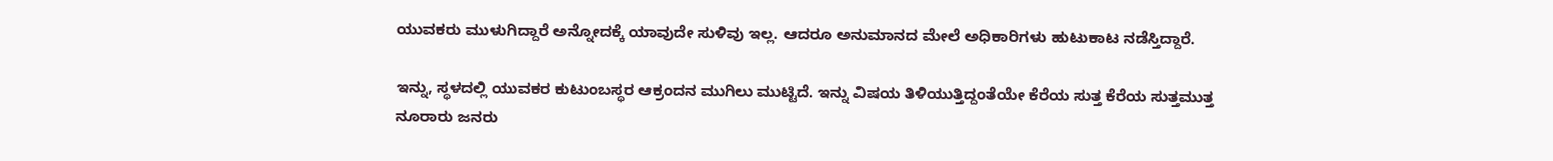ಯುವಕರು ಮುಳುಗಿದ್ದಾರೆ ಅನ್ನೋದಕ್ಕೆ ಯಾವುದೇ ಸುಳಿವು ಇಲ್ಲ. ಆದರೂ ಅನುಮಾನದ ಮೇಲೆ ಅಧಿಕಾರಿಗಳು ಹುಟುಕಾಟ ನಡೆಸ್ತಿದ್ದಾರೆ.

ಇನ್ನು, ಸ್ಥಳದಲ್ಲಿ ಯುವಕರ ಕುಟುಂಬಸ್ಥರ ಆಕ್ರಂದನ ಮುಗಿಲು ಮುಟ್ಟಿದೆ. ಇನ್ನು ವಿಷಯ ತಿಳಿಯುತ್ತಿದ್ದಂತೆಯೇ ಕೆರೆಯ ಸುತ್ತ ಕೆರೆಯ ಸುತ್ತಮುತ್ತ ನೂರಾರು ಜನರು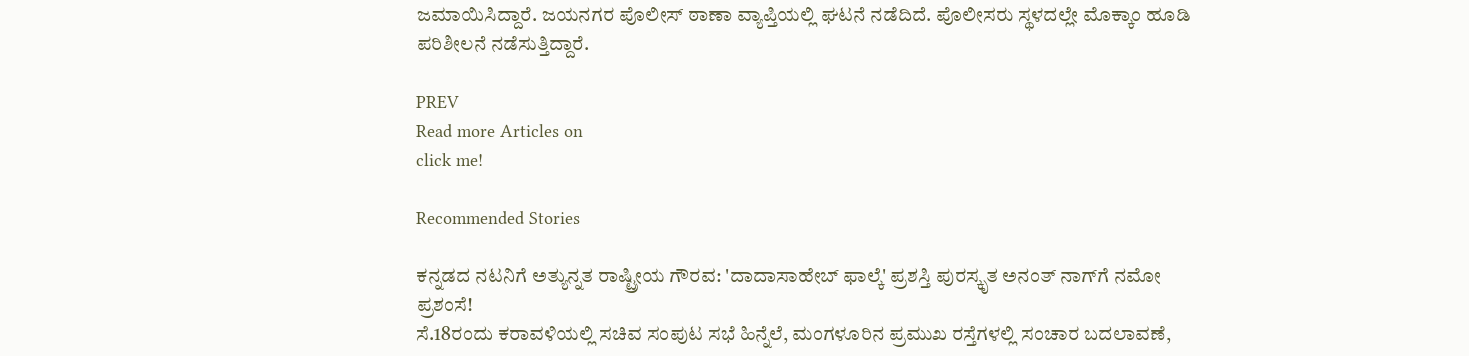ಜಮಾಯಿಸಿದ್ದಾರೆ. ಜಯನಗರ ಪೊಲೀಸ್ ಠಾಣಾ ವ್ಯಾಪ್ತಿಯಲ್ಲಿ ಘಟನೆ ನಡೆದಿದೆ. ಪೊಲೀಸರು ಸ್ಥಳದಲ್ಲೇ ಮೊಕ್ಕಾಂ ಹೂಡಿ ಪರಿಶೀಲನೆ ನಡೆಸುತ್ತಿದ್ದಾರೆ.

PREV
Read more Articles on
click me!

Recommended Stories

ಕನ್ನಡದ ನಟನಿಗೆ ಅತ್ಯುನ್ನತ ರಾಷ್ಟ್ರೀಯ ಗೌರವ: 'ದಾದಾಸಾಹೇಬ್ ಫಾಲ್ಕೆ' ಪ್ರಶಸ್ತಿ ಪುರಸ್ಕೃತ ಅನಂತ್ ನಾಗ್‌ಗೆ ನಮೋ ಪ್ರಶಂಸೆ!
ಸೆ.18ರಂದು ಕರಾವಳಿಯಲ್ಲಿ ಸಚಿವ ಸಂಪುಟ ಸಭೆ ಹಿನ್ನೆಲೆ, ಮಂಗಳೂರಿನ ಪ್ರಮುಖ ರಸ್ತೆಗಳಲ್ಲಿ ಸಂಚಾರ ಬದಲಾವಣೆ,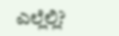ಎಲ್ಲೆಲ್ಲಿ?